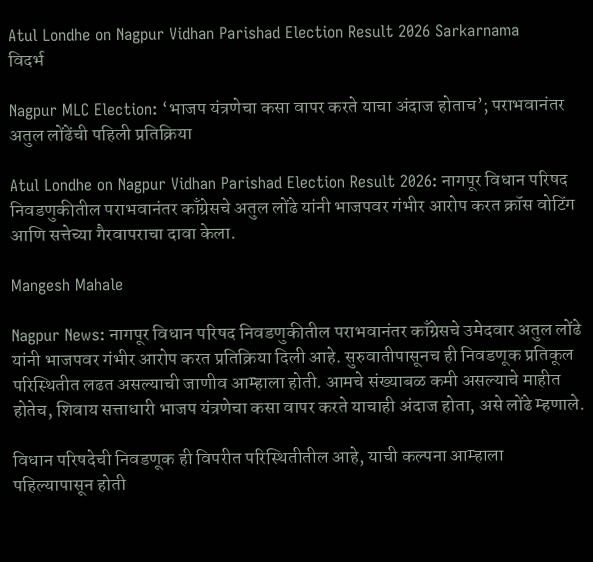Atul Londhe on Nagpur Vidhan Parishad Election Result 2026 Sarkarnama
विदर्भ

Nagpur MLC Election: ‘भाजप यंत्रणेचा कसा वापर करते याचा अंदाज होताच’; पराभवानंतर अतुल लोंढेंची पहिली प्रतिक्रिया

Atul Londhe on Nagpur Vidhan Parishad Election Result 2026: नागपूर विधान परिषद निवडणुकीतील पराभवानंतर काँग्रेसचे अतुल लोंढे यांनी भाजपवर गंभीर आरोप करत क्रॉस वोटिंग आणि सत्तेच्या गैरवापराचा दावा केला.

Mangesh Mahale

Nagpur News: नागपूर विधान परिषद निवडणुकीतील पराभवानंतर काँग्रेसचे उमेदवार अतुल लोंढे यांनी भाजपवर गंभीर आरोप करत प्रतिक्रिया दिली आहे. सुरुवातीपासूनच ही निवडणूक प्रतिकूल परिस्थितीत लढत असल्याची जाणीव आम्हाला होती. आमचे संख्याबळ कमी असल्याचे माहीत होतेच, शिवाय सत्ताधारी भाजप यंत्रणेचा कसा वापर करते याचाही अंदाज होता, असे लोंढे म्हणाले.

विधान परिषदेची निवडणूक ही विपरीत परिस्थितीतील आहे, याची कल्पना आम्हाला पहिल्यापासून होती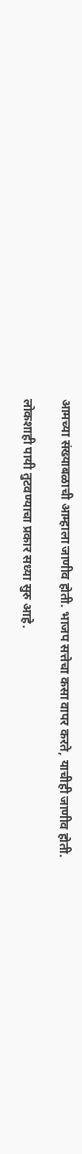आमच्या संख्याबळाची आम्हाला जाणीव होती. भाजप सत्तेचा कसा वापर करते, याचीही जाणीव होती.

लोकशाही पायी तुटवण्याचा प्रकार सध्या सुरु आहे.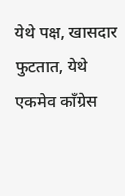येथे पक्ष, खासदार फुटतात, येथे एकमेव काँग्रेस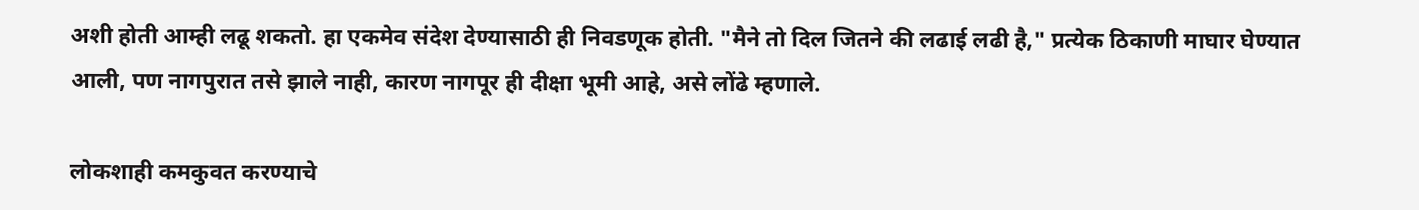अशी होती आम्ही लढू शकतो. हा एकमेव संदेश देण्यासाठी ही निवडणूक होती. "मैने तो दिल जितने की लढाई लढी है," प्रत्येक ठिकाणी माघार घेण्यात आली, पण नागपुरात तसे झाले नाही, कारण नागपूर ही दीक्षा भूमी आहे, असे लोंढे म्हणाले.

लोकशाही कमकुवत करण्याचे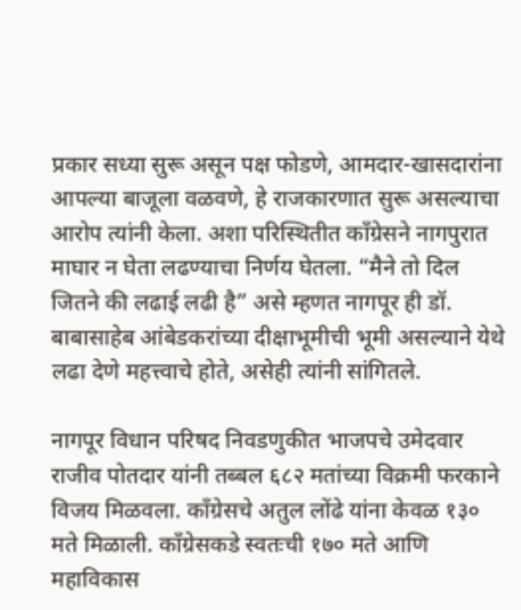प्रकार सध्या सुरू असून पक्ष फोडणे, आमदार-खासदारांना आपल्या बाजूला वळवणे, हे राजकारणात सुरू असल्याचा आरोप त्यांनी केला. अशा परिस्थितीत काँग्रेसने नागपुरात माघार न घेता लढण्याचा निर्णय घेतला. “मैने तो दिल जितने की लढाई लढी है” असे म्हणत नागपूर ही डॉ. बाबासाहेब आंबेडकरांच्या दीक्षाभूमीची भूमी असल्याने येथे लढा देणे महत्त्वाचे होते, असेही त्यांनी सांगितले.

नागपूर विधान परिषद निवडणुकीत भाजपचे उमेदवार राजीव पोतदार यांनी तब्बल ६८२ मतांच्या विक्रमी फरकाने विजय मिळवला. काँग्रेसचे अतुल लोंढे यांना केवळ १३० मते मिळाली. काँग्रेसकडे स्वतःची १७० मते आणि महाविकास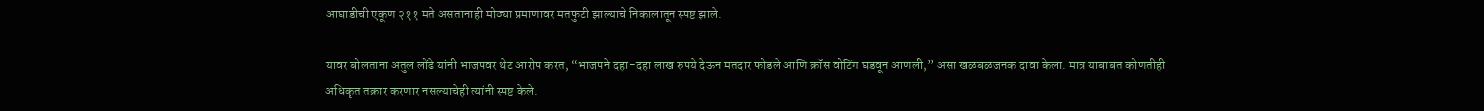आघाडीची एकूण २११ मते असतानाही मोठ्या प्रमाणावर मतफुटी झाल्याचे निकालातून स्पष्ट झाले.

यावर बोलताना अतुल लोंढे यांनी भाजपवर थेट आरोप करत, “भाजपने दहा-दहा लाख रुपये देऊन मतदार फोडले आणि क्रॉस वोटिंग घडवून आणली,” असा खळबळजनक दावा केला. मात्र याबाबत कोणतीही अधिकृत तक्रार करणार नसल्याचेही त्यांनी स्पष्ट केले.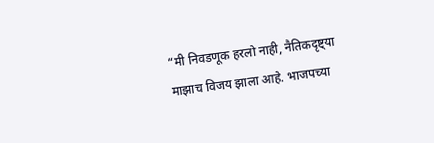“मी निवडणूक हरलो नाही, नैतिकदृष्ट्या माझाच विजय झाला आहे. भाजपच्या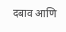दबाव आणि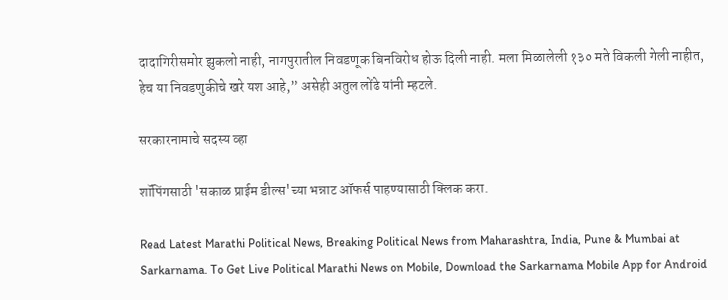दादागिरीसमोर झुकलो नाही, नागपुरातील निवडणूक बिनविरोध होऊ दिली नाही. मला मिळालेली १३० मते विकली गेली नाहीत, हेच या निवडणुकीचे खरे यश आहे,” असेही अतुल लोंढे यांनी म्हटले.

सरकारनामाचे सदस्य व्हा

शॉपिंगसाठी 'सकाळ प्राईम डील्स'च्या भन्नाट ऑफर्स पाहण्यासाठी क्लिक करा.

Read Latest Marathi Political News, Breaking Political News from Maharashtra, India, Pune & Mumbai at Sarkarnama. To Get Live Political Marathi News on Mobile, Download the Sarkarnama Mobile App for Android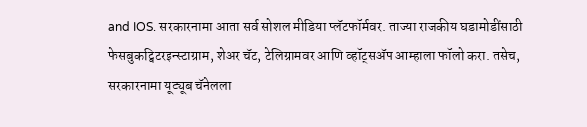and IOS. सरकारनामा आता सर्व सोशल मीडिया प्लॅटफॉर्मवर. ताज्या राजकीय घडामोडींसाठी फेसबुकट्विटरइन्स्टाग्राम, शेअर चॅट, टेलिग्रामवर आणि व्हॉट्सॲप आम्हाला फॉलो करा. तसेच, सरकारनामा यूट्यूब चॅनेलला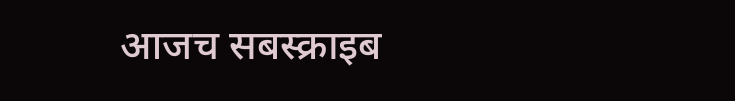आजच सबस्क्राइब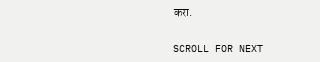करा.

SCROLL FOR NEXT